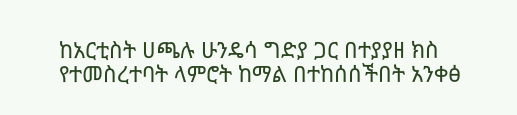ከአርቲስት ሀጫሉ ሁንዴሳ ግድያ ጋር በተያያዘ ክስ የተመስረተባት ላምሮት ከማል በተከሰሰችበት አንቀፅ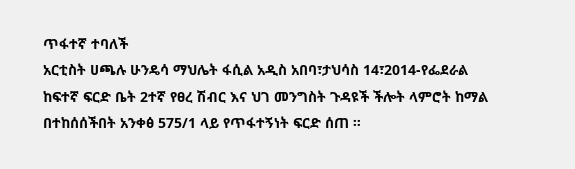ጥፋተኛ ተባለች
አርቲስት ሀጫሉ ሁንዴሳ ማህሌት ፋሲል አዲስ አበባ፣ታህሳስ 14፣2014-የፌደራል ከፍተኛ ፍርድ ቤት 2ተኛ የፀረ ሽብር እና ህገ መንግስት ጉዳዩች ችሎት ላምሮት ከማል በተከሰሰችበት አንቀፅ 575/1 ላይ የጥፋተኝነት ፍርድ ሰጠ ።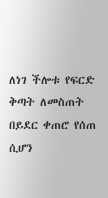ለነገ ችሎቱ የፍርድ ቅጣት ለመስጠት በይደር ቀጠሮ የሰጠ ሲሆን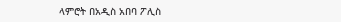ላምሮት በአዲስ አበባ ፖሊስ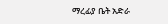ማረፊያ ቤት አድራ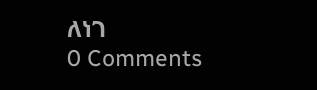ለነገ
0 Comments